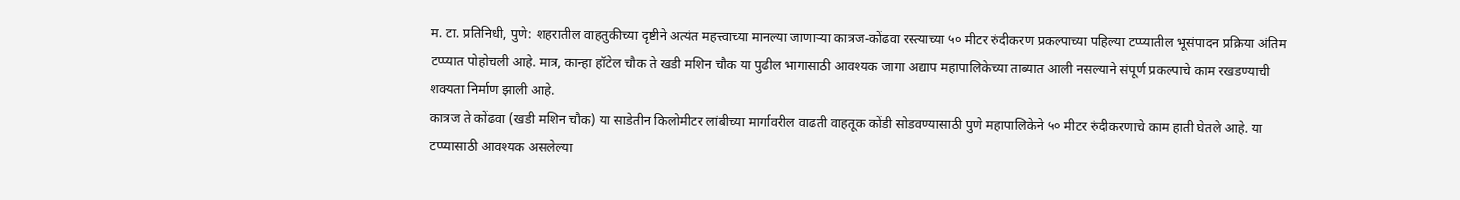म. टा. प्रतिनिधी, पुणे: शहरातील वाहतुकीच्या दृष्टीने अत्यंत महत्त्वाच्या मानल्या जाणाऱ्या कात्रज-कोंढवा रस्त्याच्या ५० मीटर रुंदीकरण प्रकल्पाच्या पहिल्या टप्प्यातील भूसंपादन प्रक्रिया अंतिम टप्प्यात पोहोचली आहे. मात्र, कान्हा हॉटेल चौक ते खडी मशिन चौक या पुढील भागासाठी आवश्यक जागा अद्याप महापालिकेच्या ताब्यात आली नसल्याने संपूर्ण प्रकल्पाचे काम रखडण्याची शक्यता निर्माण झाली आहे.
कात्रज ते कोंढवा (खडी मशिन चौक) या साडेतीन किलोमीटर लांबीच्या मार्गावरील वाढती वाहतूक कोंडी सोडवण्यासाठी पुणे महापालिकेने ५० मीटर रुंदीकरणाचे काम हाती घेतले आहे. या टप्प्यासाठी आवश्यक असलेल्या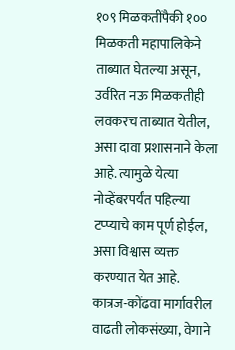१०९ मिळकतींपैकी १०० मिळकती महापालिकेने ताब्यात घेतल्या असून, उर्वरित नऊ मिळकतीही लवकरच ताब्यात येतील, असा दावा प्रशासनाने केला आहे. त्यामुळे येत्या नोव्हेंबरपर्यंत पहिल्या टप्प्याचे काम पूर्ण होईल, असा विश्वास व्यक्त करण्यात येत आहे.
कात्रज-कोंढवा मार्गावरील वाढती लोकसंख्या, वेगाने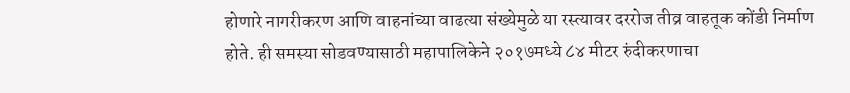होणारे नागरीकरण आणि वाहनांच्या वाढत्या संख्येमुळे या रस्त्यावर दररोज तीव्र वाहतूक कोंडी निर्माण होते. ही समस्या सोडवण्यासाठी महापालिकेने २०१७मध्ये ८४ मीटर रुंदीकरणाचा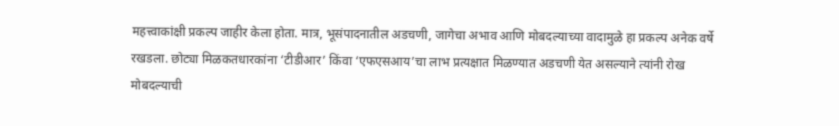महत्त्वाकांक्षी प्रकल्प जाहीर केला होता. मात्र, भूसंपादनातील अडचणी, जागेचा अभाव आणि मोबदल्याच्या वादामुळे हा प्रकल्प अनेक वर्षे रखडला. छोट्या मिळकतधारकांना ‘टीडीआर’ किंवा ‘एफएसआय’चा लाभ प्रत्यक्षात मिळण्यात अडचणी येत असल्याने त्यांनी रोख मोबदल्याची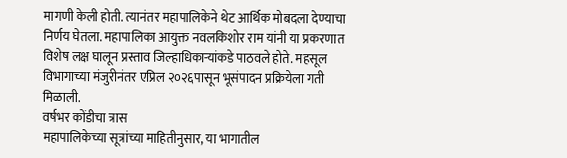मागणी केली होती. त्यानंतर महापालिकेने थेट आर्थिक मोबदला देण्याचा निर्णय घेतला. महापालिका आयुक्त नवलकिशोर राम यांनी या प्रकरणात विशेष लक्ष घालून प्रस्ताव जिल्हाधिकाऱ्यांकडे पाठवले होते. महसूल विभागाच्या मंजुरीनंतर एप्रिल २०२६पासून भूसंपादन प्रक्रियेला गती मिळाली.
वर्षभर कोंडीचा त्रास
महापालिकेच्या सूत्रांच्या माहितीनुसार, या भागातील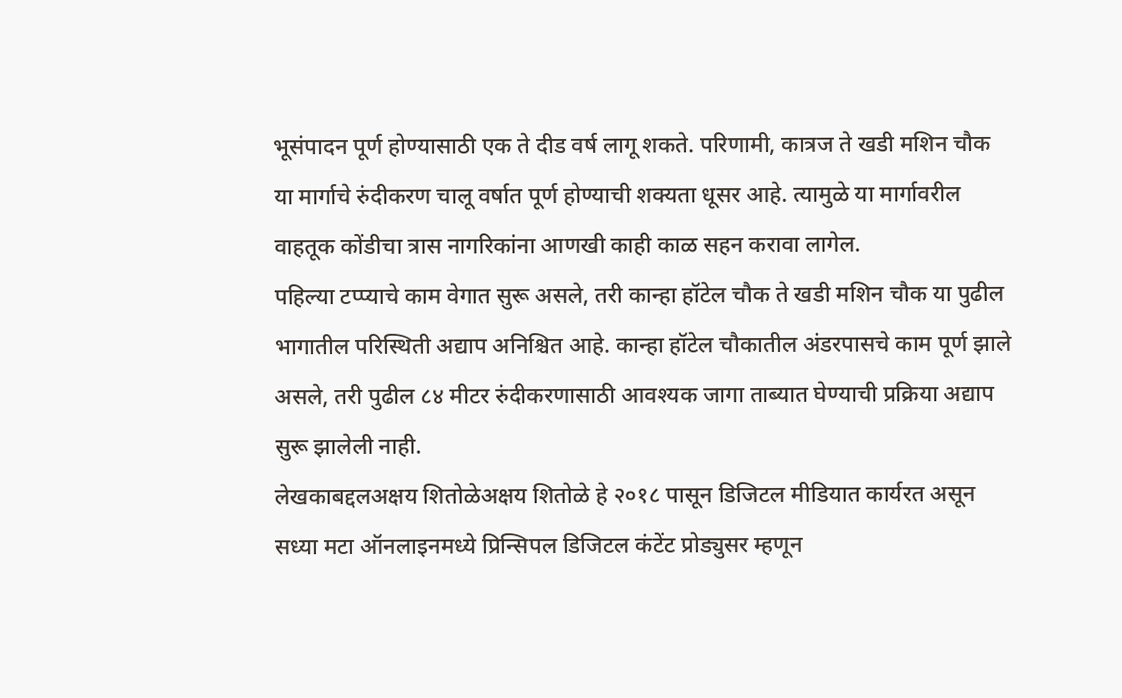भूसंपादन पूर्ण होण्यासाठी एक ते दीड वर्ष लागू शकते. परिणामी, कात्रज ते खडी मशिन चौक या मार्गाचे रुंदीकरण चालू वर्षात पूर्ण होण्याची शक्यता धूसर आहे. त्यामुळे या मार्गावरील वाहतूक कोंडीचा त्रास नागरिकांना आणखी काही काळ सहन करावा लागेल.
पहिल्या टप्प्याचे काम वेगात सुरू असले, तरी कान्हा हॉटेल चौक ते खडी मशिन चौक या पुढील भागातील परिस्थिती अद्याप अनिश्चित आहे. कान्हा हॉटेल चौकातील अंडरपासचे काम पूर्ण झाले असले, तरी पुढील ८४ मीटर रुंदीकरणासाठी आवश्यक जागा ताब्यात घेण्याची प्रक्रिया अद्याप सुरू झालेली नाही.
लेखकाबद्दलअक्षय शितोळेअक्षय शितोळे हे २०१८ पासून डिजिटल मीडियात कार्यरत असून सध्या मटा ऑनलाइनमध्ये प्रिन्सिपल डिजिटल कंटेंट प्रोड्युसर म्हणून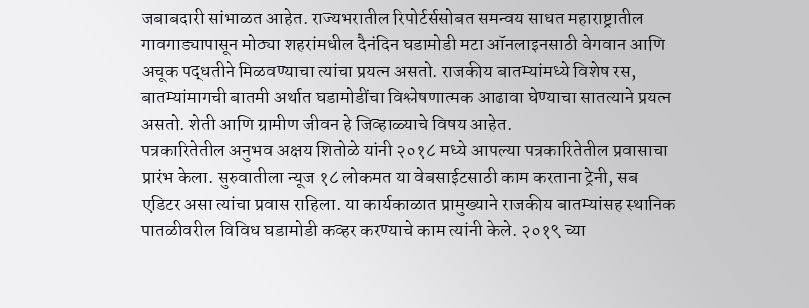जबाबदारी सांभाळत आहेत. राज्यभरातील रिपोर्टर्ससोबत समन्वय साधत महाराष्ट्रातील गावगाड्यापासून मोठ्या शहरांमधील दैनंदिन घडामोडी मटा ऑनलाइनसाठी वेगवान आणि अचूक पद्धतीने मिळवण्याचा त्यांचा प्रयत्न असतो. राजकीय बातम्यांमध्ये विशेष रस, बातम्यांमागची बातमी अर्थात घडामोडींचा विश्लेषणात्मक आढावा घेण्याचा सातत्याने प्रयत्न असतो. शेती आणि ग्रामीण जीवन हे जिव्हाळ्याचे विषय आहेत.
पत्रकारितेतील अनुभव अक्षय शितोळे यांनी २०१८ मध्ये आपल्या पत्रकारितेतील प्रवासाचा प्रारंभ केला. सुरुवातीला न्यूज १८ लोकमत या वेबसाईटसाठी काम करताना ट्रेनी, सब एडिटर असा त्यांचा प्रवास राहिला. या कार्यकाळात प्रामुख्याने राजकीय बातम्यांसह स्थानिक पातळीवरील विविध घडामोडी कव्हर करण्याचे काम त्यांनी केले. २०१९ च्या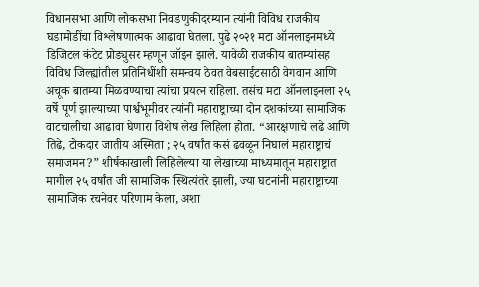विधानसभा आणि लोकसभा निवडणुकीदरम्यान त्यांनी विविध राजकीय घडामोडींचा विश्लेषणात्मक आढावा घेतला. पुढे २०२१ मटा ऑनलाइनमध्ये डिजिटल कंटेट प्रोड्युसर म्हणून जॉइन झाले. यावेळी राजकीय बातम्यांसह विविध जिल्ह्यांतील प्रतिनिधींशी समन्वय ठेवत वेबसाईटसाठी वेगवान आणि अचूक बातम्या मिळवण्याचा त्यांचा प्रयत्न राहिला. तसंच मटा ऑनलाइनला २५ वर्षे पूर्ण झाल्याच्या पार्श्वभूमीवर त्यांनी महाराष्ट्राच्या दोन दशकांच्या सामाजिक वाटचालीचा आढावा घेणारा विशेष लेख लिहिला होता. “आरक्षणाचे लढे आणि तिढे, टोकदार जातीय अस्मिता ; २५ वर्षांत कसं ढवळून निघालं महाराष्ट्राचं समाजमन?” शीर्षकाखाली लिहिलेल्या या लेखाच्या माध्यमातून महाराष्ट्रात मागील २५ वर्षांत जी सामाजिक स्थित्यंतरे झाली, ज्या घटनांनी महाराष्ट्राच्या सामाजिक रचनेवर परिणाम केला, अशा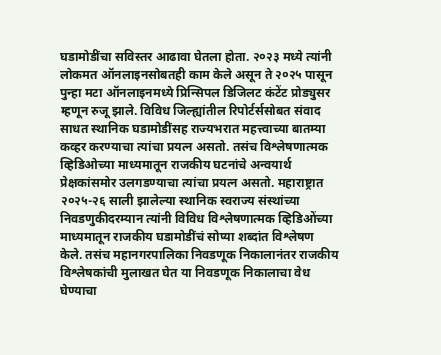घडामोडींचा सविस्तर आढावा घेतला होता. २०२३ मध्ये त्यांनी लोकमत ऑनलाइनसोबतही काम केले असून ते २०२५ पासून पुन्हा मटा ऑनलाइनमध्ये प्रिन्सिपल डिजिलट कंटेंट प्रोड्युसर म्हणून रुजू झाले. विविध जिल्ह्यांतील रिपोर्टर्ससोबत संवाद साधत स्थानिक घडामोडींसह राज्यभरात महत्त्वाच्या बातम्या कव्हर करण्याचा त्यांचा प्रयत्न असतो. तसंच विश्लेषणात्मक व्हिडिओच्या माध्यमातून राजकीय घटनांचे अन्वयार्थ प्रेक्षकांसमोर उलगडण्याचा त्यांचा प्रयत्न असतो. महाराष्ट्रात २०२५-२६ साली झालेल्या स्थानिक स्वराज्य संस्थांच्या निवडणुकीदरम्यान त्यांनी विविध विश्लेषणात्मक व्हिडिओंच्या माध्यमातून राजकीय घडामोडींचं सोप्या शब्दांत विश्लेषण केले. तसंच महानगरपालिका निवडणूक निकालानंतर राजकीय विश्लेषकांची मुलाखत घेत या निवडणूक निकालाचा वेध घेण्याचा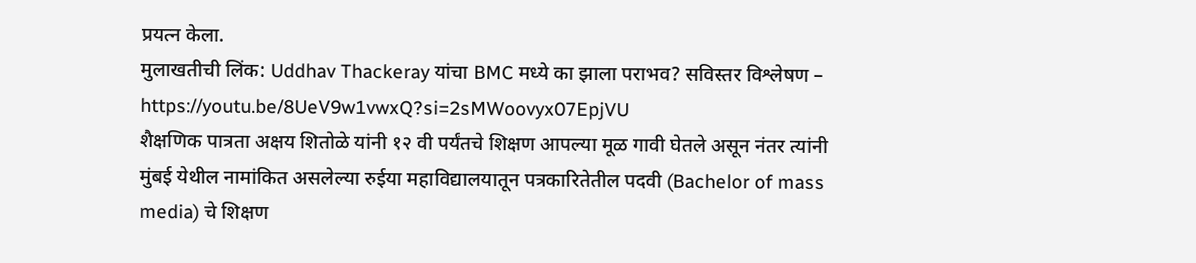प्रयत्न केला.
मुलाखतीची लिंक: Uddhav Thackeray यांचा BMC मध्ये का झाला पराभव? सविस्तर विश्लेषण – https://youtu.be/8UeV9w1vwxQ?si=2sMWoovyx07EpjVU
शैक्षणिक पात्रता अक्षय शितोळे यांनी १२ वी पर्यंतचे शिक्षण आपल्या मूळ गावी घेतले असून नंतर त्यांनी मुंबई येथील नामांकित असलेल्या रुईया महाविद्यालयातून पत्रकारितेतील पदवी (Bachelor of mass media) चे शिक्षण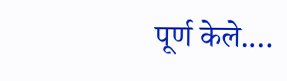पूर्ण केले.…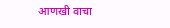आणखी वाचा